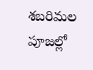శబరిమల పూజల్లో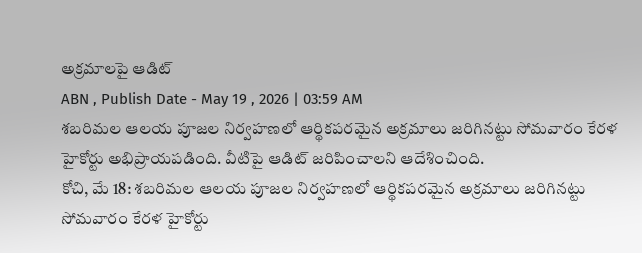అక్రమాలపై ఆడిట్
ABN , Publish Date - May 19 , 2026 | 03:59 AM
శబరిమల ఆలయ పూజల నిర్వహణలో ఆర్థికపరమైన అక్రమాలు జరిగినట్టు సోమవారం కేరళ హైకోర్టు అభిప్రాయపడింది. వీటిపై ఆడిట్ జరిపించాలని ఆదేశించింది.
కోచి, మే 18: శబరిమల ఆలయ పూజల నిర్వహణలో ఆర్థికపరమైన అక్రమాలు జరిగినట్టు సోమవారం కేరళ హైకోర్టు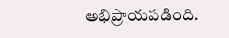అభిప్రాయపడింది.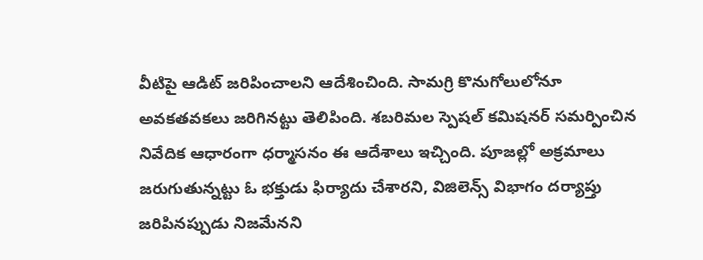వీటిపై ఆడిట్ జరిపించాలని ఆదేశించింది. సామగ్రి కొనుగోలులోనూ అవకతవకలు జరిగినట్టు తెలిపింది. శబరిమల స్పెషల్ కమిషనర్ సమర్పించిన నివేదిక ఆధారంగా ధర్మాసనం ఈ ఆదేశాలు ఇచ్చింది. పూజల్లో అక్రమాలు జరుగుతున్నట్టు ఓ భక్తుడు ఫిర్యాదు చేశారని, విజిలెన్స్ విభాగం దర్యాప్తు జరిపినప్పుడు నిజమేనని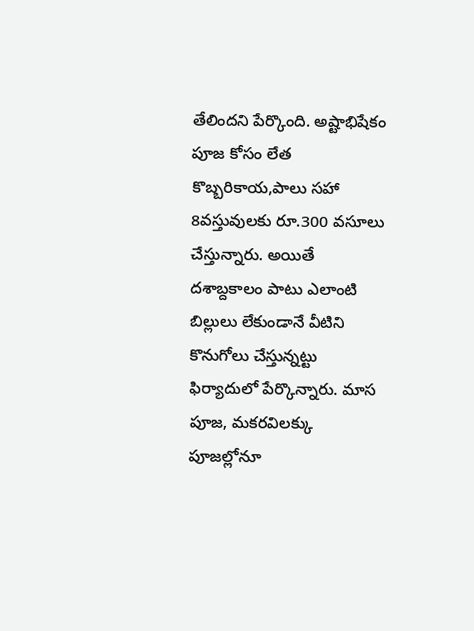తేలిందని పేర్కొంది. అష్టాభిషేకం పూజ కోసం లేత కొబ్బరికాయ,పాలు సహా 8వస్తువులకు రూ.300 వసూలు చేస్తున్నారు. అయితే దశాబ్దకాలం పాటు ఎలాంటి బిల్లులు లేకుండానే వీటిని కొనుగోలు చేస్తున్నట్టు ఫిర్యాదులో పేర్కొన్నారు. మాస పూజ, మకరవిలక్కు పూజల్లోనూ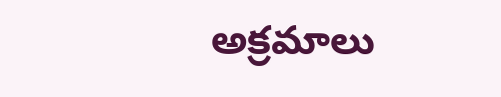అక్రమాలు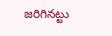జరిగినట్టు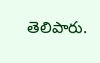తెలిపారు.